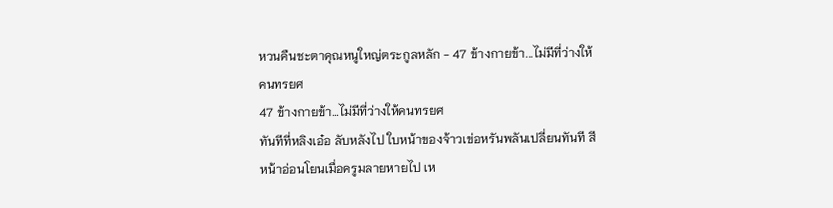หวนคืนชะตาคุณหนูใหญ่ตระกูลหลัก - 47 ข้างกายข้า...ไม่มีที่ว่างให้คนทรยศ
47 ข้างกายข้า…ไม่มีที่ว่างให้คนทรยศ
ทันทีที่หลิงเอ๋อ ลับหลังไป ใบหน้าของจ้าวเข่อหรันพลันเปลี่ยนทันที สีหน้าอ่อนโยนเมื่อครูมลายหายไป เห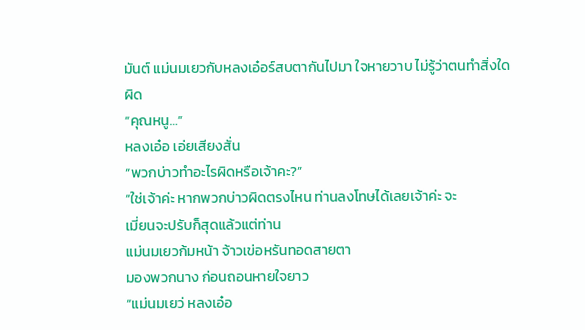มันต์ แม่นมเยวกับหลงเอ๋อร์สบตากันไปมา ใจหายวาบ ไม่รู้ว่าตนทําสิ่งใด
ผิด
“คุณหนู…”
หลงเอ๋อ เอ่ยเสียงสั่น
“พวกบ่าวทําอะไรผิดหรือเจ้าคะ?”
“ใช่เจ้าค่ะ หากพวกบ่าวผิดตรงไหน ท่านลงโทษได้เลยเจ้าค่ะ จะ
เมี่ยนจะปรับก็สุดแล้วแต่ท่าน
แม่นมเยวก้มหน้า จ้าวเข่อหรันทอดสายตา
มองพวกนาง ก่อนถอนหายใจยาว
“แม่นมเยว่ หลงเอ๋อ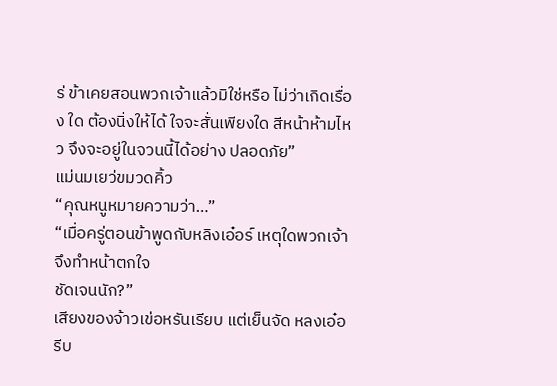ร่ ข้าเคยสอนพวกเจ้าแล้วมิใช่หรือ ไม่ว่าเกิดเรื่อง ใด ต้องนิ่งให้ได้ ใจจะสั่นเพียงใด สีหน้าห้ามไหว จึงจะอยู่ในจวนนี้ได้อย่าง ปลอดภัย”
แม่นมเยว่ขมวดคิ้ว
“คุณหนูหมายความว่า…”
“เมื่อครู่ตอนข้าพูดกับหลิงเอ๋อร์ เหตุใดพวกเจ้าจึงทําหน้าตกใจ
ชัดเจนนัก?”
เสียงของจ้าวเข่อหรันเรียบ แต่เย็นจัด หลงเอ๋อ รีบ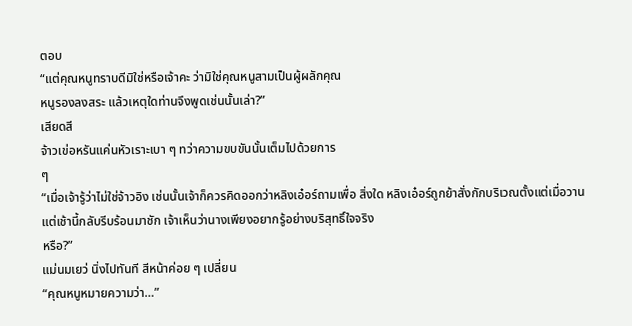ตอบ
“แต่คุณหนูทราบดีมิใช่หรือเจ้าคะ ว่ามิใช่คุณหนูสามเป็นผู้ผลักคุณ
หนูรองลงสระ แล้วเหตุใดท่านจึงพูดเช่นนั้นเล่า?”
เสียดสี
จ้าวเข่อหรันแค่นหัวเราะเบา ๆ ทว่าความขบขันนั้นเต็มไปด้วยการ
ๆ
“เมื่อเจ้ารู้ว่าไม่ใช่จ้าวอิง เช่นนั้นเจ้าก็ควรคิดออกว่าหลิงเอ๋อร์ถามเพื่อ สิ่งใด หลิงเอ๋อร์ถูกย้าสั่งกักบริเวณตั้งแต่เมื่อวาน แต่เช้านี้กลับรีบร้อนมาชัก เจ้าเห็นว่านางเพียงอยากรู้อย่างบริสุทธิ์ใจจริง
หรือ?”
แม่นมเยว่ นิ่งไปทันที สีหน้าค่อย ๆ เปลี่ยน
“คุณหนูหมายความว่า…”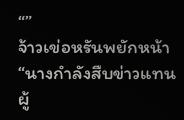“”
จ้าวเข่อหรันพยักหน้า
“นางกําลังสืบข่าวแทนผู้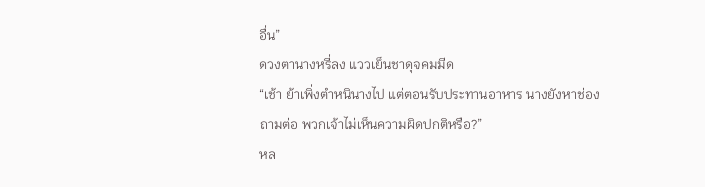อื่น”
ดวงตานางหรี่ลง แววเย็นชาดุจคมมีด
“เช้า ย้าเพิ่งตําหนินางไป แต่ตอนรับประทานอาหาร นางยังหาช่อง
ถามต่อ พวกเจ้าไม่เห็นความผิดปกติหรือ?”
หล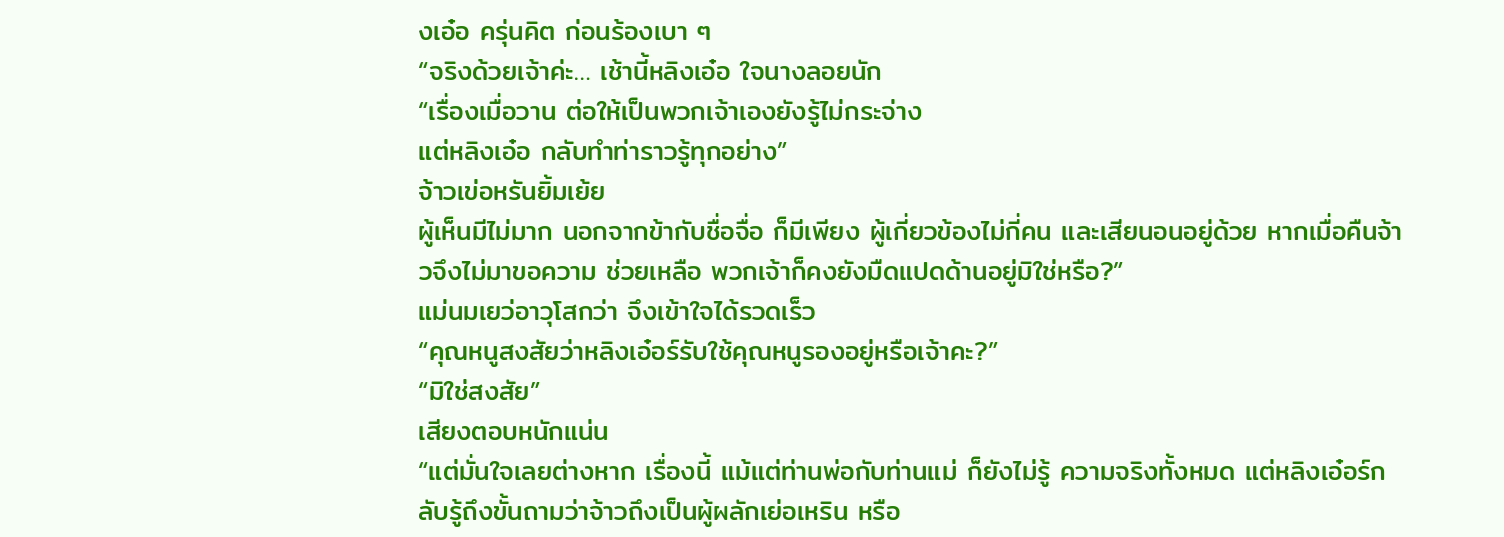งเอ๋อ ครุ่นคิต ก่อนร้องเบา ๆ
“จริงด้วยเจ้าค่ะ… เช้านี้หลิงเอ๋อ ใจนางลอยนัก
“เรื่องเมื่อวาน ต่อให้เป็นพวกเจ้าเองยังรู้ไม่กระจ่าง
แต่หลิงเอ๋อ กลับทําท่าราวรู้ทุกอย่าง”
จ้าวเข่อหรันยิ้มเย้ย
ผู้เห็นมีไม่มาก นอกจากข้ากับชื่อจื่อ ก็มีเพียง ผู้เกี่ยวข้องไม่กี่คน และเสียนอนอยู่ด้วย หากเมื่อคืนจ้าวจึงไม่มาขอความ ช่วยเหลือ พวกเจ้าก็คงยังมืดแปดด้านอยู่มิใช่หรือ?”
แม่นมเยว่อาวุโสกว่า จึงเข้าใจได้รวดเร็ว
“คุณหนูสงสัยว่าหลิงเอ๋อร์รับใช้คุณหนูรองอยู่หรือเจ้าคะ?”
“มิใช่สงสัย”
เสียงตอบหนักแน่น
“แต่มั่นใจเลยต่างหาก เรื่องนี้ แม้แต่ท่านพ่อกับท่านแม่ ก็ยังไม่รู้ ความจริงทั้งหมด แต่หลิงเอ๋อร์กลับรู้ถึงขั้นถามว่าจ้าวถึงเป็นผู้ผลักเย่อเหริน หรือ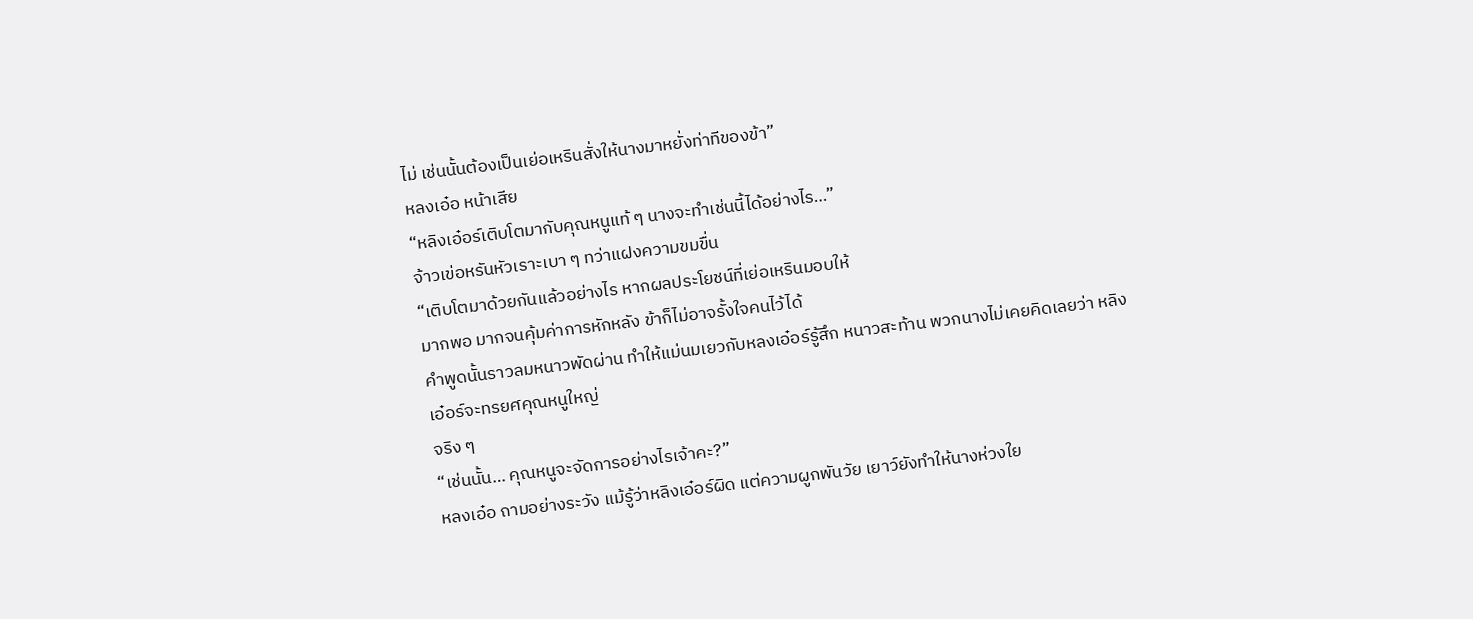ไม่ เช่นนั้นต้องเป็นเย่อเหรินสั่งให้นางมาหยั่งท่าทีของข้า”
หลงเอ๋อ หน้าเสีย
“หลิงเอ๋อร์เติบโตมากับคุณหนูแท้ ๆ นางจะทําเช่นนี้ได้อย่างไร…”
จ้าวเข่อหรันหัวเราะเบา ๆ ทว่าแฝงความขมขื่น
“เติบโตมาด้วยกันแล้วอย่างไร หากผลประโยชน์ที่เย่อเหรินมอบให้
มากพอ มากจนคุ้มค่าการหักหลัง ข้าก็ไม่อาจรั้งใจคนไว้ได้
คําพูดนั้นราวลมหนาวพัดผ่าน ทําให้แม่นมเยวกับหลงเอ๋อร์รู้สึก หนาวสะท้าน พวกนางไม่เคยคิดเลยว่า หลิงเอ๋อร์จะทรยศคุณหนูใหญ่
จริง ๆ
“เช่นนั้น… คุณหนูจะจัดการอย่างไรเจ้าคะ?”
หลงเอ๋อ ถามอย่างระวัง แม้รู้ว่าหลิงเอ๋อร์ผิด แต่ความผูกพันวัย เยาว์ยังทําให้นางห่วงใย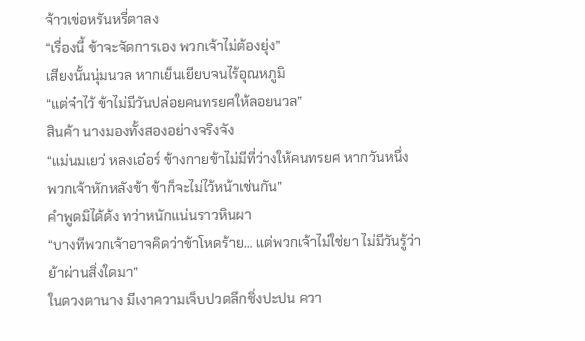จ้าวเข่อหรันหรี่ตาลง
“เรื่องนี้ ข้าจะจัดการเอง พวกเจ้าไม่ต้องยุ่ง”
เสียงนั้นนุ่มนวล หากเย็นเยียบจนไร้อุณหภูมิ
“แต่จ๋าไว้ ข้าไม่มีวันปล่อยคนทรยศให้ลอยนวล”
สินค้า นางมองทั้งสองอย่างจริงจัง
“แม่นมเยว่ หลงเอ๋อร์ ข้างกายข้าไม่มีที่ว่างให้คนทรยศ หากวันหนึ่ง
พวกเจ้าหักหลังข้า ข้าก็จะไม่ไว้หน้าเช่นกัน”
คําพูดมิได้ด้ง ทว่าหนักแน่นราวหินผา
“บางทีพวกเจ้าอาจคิดว่าข้าโหดร้าย… แต่พวกเจ้าไม่ใช่ยา ไม่มีวันรู้ว่า
ย้าผ่านสิ่งใดมา”
ในดวงตานาง มีเงาความเจ็บปวดลึกชิ่งปะปน ควา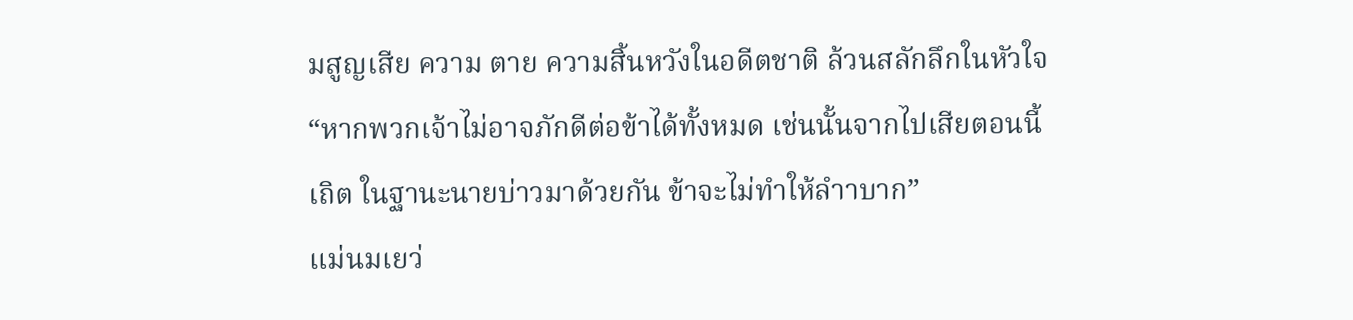มสูญเสีย ความ ตาย ความสิ้นหวังในอดีตชาติ ล้วนสลักลึกในหัวใจ
“หากพวกเจ้าไม่อาจภักดีต่อข้าได้ทั้งหมด เช่นนั้นจากไปเสียตอนนี้
เถิต ในฐานะนายบ่าวมาด้วยกัน ข้าจะไม่ทําให้ลําาบาก”
แม่นมเยว่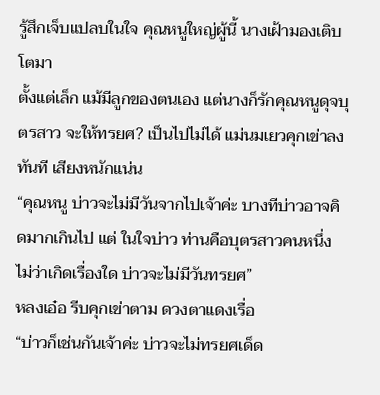รู้สึกเจ็บแปลบในใจ คุณหนูใหญ่ผู้นี้ นางเฝ้ามองเติบโตมา
ตั้งแต่เล็ก แม้มีลูกของตนเอง แต่นางก็รักคุณหนูดุจบุตรสาว จะให้ทรยศ? เป็นไปไม่ได้ แม่นมเยวคุกเข่าลงทันที เสียงหนักแน่น
“คุณหนู บ่าวจะไม่มีวันจากไปเจ้าค่ะ บางทีบ่าวอาจคิดมากเกินไป แต่ ในใจบ่าว ท่านคือบุตรสาวคนหนึ่ง ไม่ว่าเกิดเรื่องใด บ่าวจะไม่มีวันทรยศ”
หลงเอ๋อ รีบคุกเข่าตาม ดวงตาแดงเรื่อ
“บ่าวก็เช่นกันเจ้าค่ะ บ่าวจะไม่ทรยศเด็ด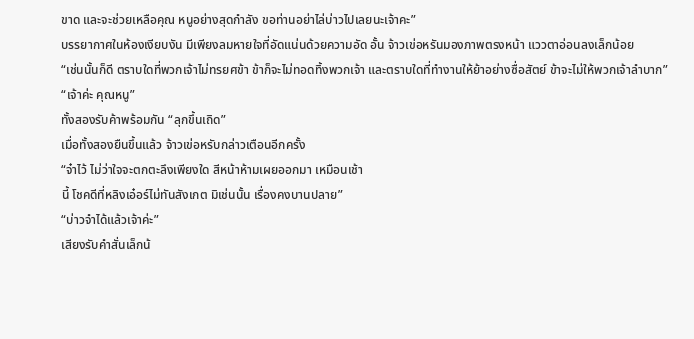ขาด และจะช่วยเหลือคุณ หนูอย่างสุดกําลัง ขอท่านอย่าไล่บ่าวไปเลยนะเจ้าคะ”
บรรยากาศในห้องเงียบงัน มีเพียงลมหายใจที่อัดแน่นด้วยความอัด อั้น จ้าวเข่อหรันมองภาพตรงหน้า แววตาอ่อนลงเล็กน้อย
“เช่นนั้นก็ดี ตราบใดที่พวกเจ้าไม่ทรยศข้า ข้าก็จะไม่ทอดทิ้งพวกเจ้า และตราบใดที่ทํางานให้ย้าอย่างซื่อสัตย์ ข้าจะไม่ให้พวกเจ้าลําบาก”
“เจ้าค่ะ คุณหนู”
ทั้งสองรับค้าพร้อมกัน “ลุกขึ้นเถิด”
เมื่อทั้งสองยืนขึ้นแล้ว จ้าวเข่อหรับกล่าวเตือนอีกครั้ง
“จ๋าไว้ ไม่ว่าใจจะตกตะลึงเพียงใด สีหน้าห้ามเผยออกมา เหมือนเช้า
นี้ โชคดีที่หลิงเอ๋อร์ไม่ทันสังเกต มิเช่นนั้น เรื่องคงบานปลาย”
“บ่าวจําได้แล้วเจ้าค่ะ”
เสียงรับคําสั่นเล็กน้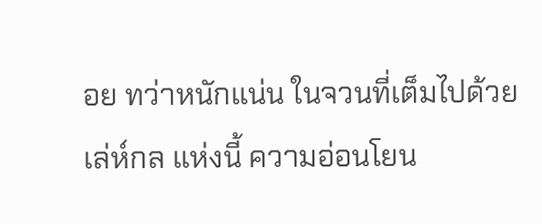อย ทว่าหนักแน่น ในจวนที่เต็มไปด้วยเล่ห์กล แห่งนี้ ความอ่อนโยน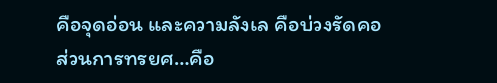คือจุดอ่อน และความลังเล คือบ่วงรัดคอ
ส่วนการทรยศ…คือ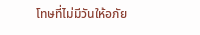โทษที่ไม่มีวันให้อภัย